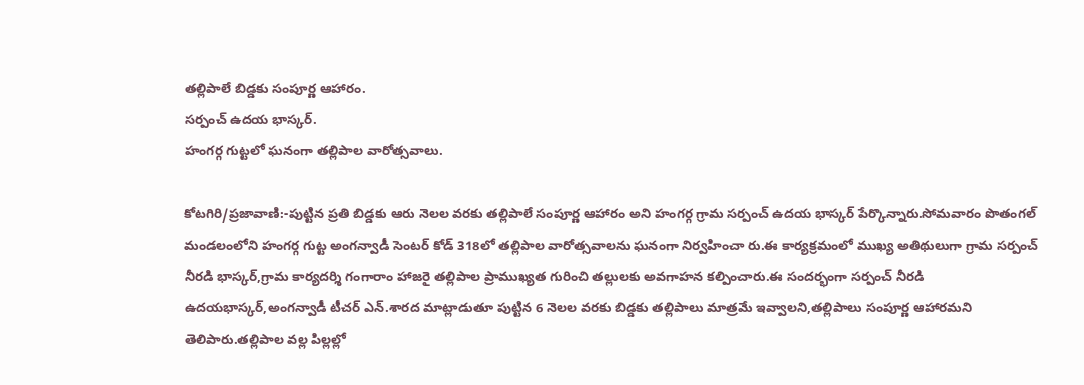తల్లిపాలే బిడ్డకు సంపూర్ణ ఆహారం.
సర్పంచ్ ఉదయ భాస్కర్.
హంగర్గ గుట్టలో ఘనంగా తల్లిపాల వారోత్సవాలు.

కోటగిరి/ప్రజావాణి:-పుట్టిన ప్రతి బిడ్డకు ఆరు నెలల వరకు తల్లిపాలే సంపూర్ణ ఆహారం అని హంగర్గ గ్రామ సర్పంచ్ ఉదయ భాస్కర్ పేర్కొన్నారు.సోమవారం పొతంగల్ మండలంలోని హంగర్గ గుట్ట అంగన్వాడీ సెంటర్ కోడ్ 318లో తల్లిపాల వారోత్సవాలను ఘనంగా నిర్వహించా రు.ఈ కార్యక్రమంలో ముఖ్య అతిథులుగా గ్రామ సర్పంచ్ నీరడి భాస్కర్,గ్రామ కార్యదర్శి గంగారాం హాజరై తల్లిపాల ప్రాముఖ్యత గురించి తల్లులకు అవగాహన కల్పించారు.ఈ సందర్భంగా సర్పంచ్ నీరడి ఉదయభాస్కర్,అంగన్వాడీ టీచర్ ఎన్.శారద మాట్లాడుతూ పుట్టిన 6 నెలల వరకు బిడ్డకు తల్లిపాలు మాత్రమే ఇవ్వాలని,తల్లిపాలు సంపూర్ణ ఆహారమని తెలిపారు.తల్లిపాల వల్ల పిల్లల్లో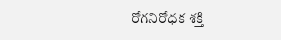రోగనిరోధక శక్తి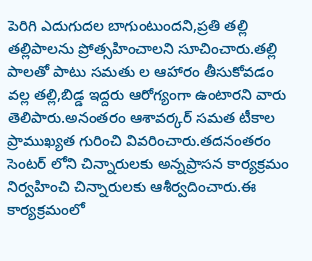పెరిగి ఎదుగుదల బాగుంటుందని,ప్రతి తల్లి తల్లిపాలను ప్రోత్సహించాలని సూచించారు.తల్లి పాలతో పాటు సమతు ల ఆహారం తీసుకోవడం వల్ల తల్లి,బిడ్డ ఇద్దరు ఆరోగ్యంగా ఉంటారని వారు తెలిపారు.అనంతరం ఆశావర్కర్ సమత టీకాల ప్రాముఖ్యత గురించి వివరించారు.తదనంతరం సెంటర్ లోని చిన్నారులకు అన్నప్రాసన కార్యక్రమం నిర్వహించి చిన్నారులకు ఆశీర్వదించారు.ఈ కార్యక్రమంలో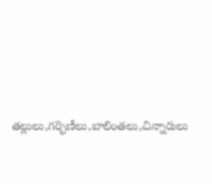తల్లులు,గర్భిణీలు,బాలింతలు,చిన్నారులు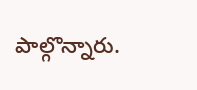పాల్గొన్నారు.